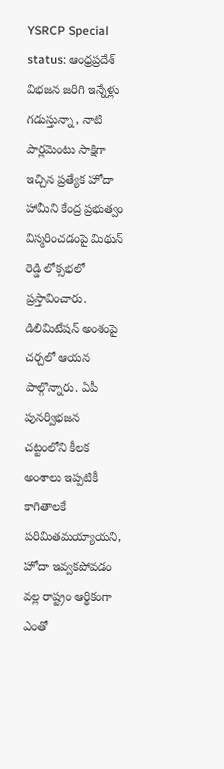YSRCP Special status: ఆంధ్రప్రదేశ్ విభజన జరిగి ఇన్నేళ్లు గడుస్తున్నా, నాటి పార్లమెంటు సాక్షిగా ఇచ్చిన ప్రత్యేక హోదా హామీని కేంద్ర ప్రభుత్వం విస్మరించడంపై మిథున్ రెడ్డి లోక్సభలో ప్రస్తావించారు. డిలిమిటేషన్ అంశంపై చర్చలో ఆయన పాల్గొన్నారు. ఏపీ పునర్విభజన చట్టంలోని కీలక అంశాలు ఇప్పటికీ కాగితాలకే పరిమితమయ్యాయని, హోదా ఇవ్వకపోవడం వల్ల రాష్ట్రం ఆర్థికంగా ఎంతో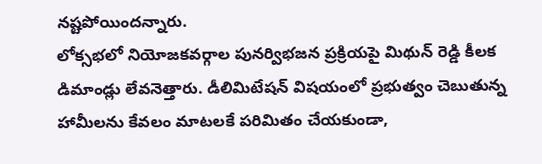నష్టపోయిందన్నారు.
లోక్సభలో నియోజకవర్గాల పునర్విభజన ప్రక్రియపై మిథున్ రెడ్డి కీలక డిమాండ్లు లేవనెత్తారు. డీలిమిటేషన్ విషయంలో ప్రభుత్వం చెబుతున్న హామీలను కేవలం మాటలకే పరిమితం చేయకుండా,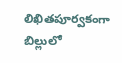లిఖితపూర్వకంగా బిల్లులో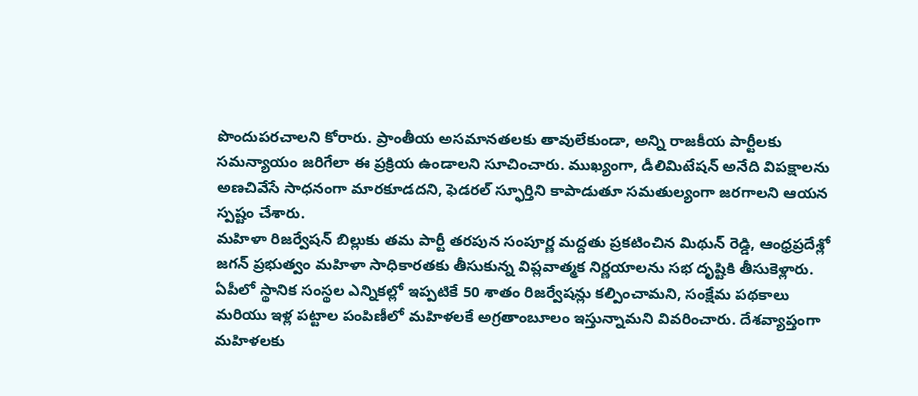పొందుపరచాలని కోరారు. ప్రాంతీయ అసమానతలకు తావులేకుండా, అన్ని రాజకీయ పార్టీలకు సమన్యాయం జరిగేలా ఈ ప్రక్రియ ఉండాలని సూచించారు. ముఖ్యంగా, డీలిమిటేషన్ అనేది విపక్షాలను అణచివేసే సాధనంగా మారకూడదని, ఫెడరల్ స్ఫూర్తిని కాపాడుతూ సమతుల్యంగా జరగాలని ఆయన స్పష్టం చేశారు.
మహిళా రిజర్వేషన్ బిల్లుకు తమ పార్టీ తరపున సంపూర్ణ మద్దతు ప్రకటించిన మిథున్ రెడ్డి, ఆంధ్రప్రదేశ్లో జగన్ ప్రభుత్వం మహిళా సాధికారతకు తీసుకున్న విప్లవాత్మక నిర్ణయాలను సభ దృష్టికి తీసుకెళ్లారు. ఏపీలో స్థానిక సంస్థల ఎన్నికల్లో ఇప్పటికే 50 శాతం రిజర్వేషన్లు కల్పించామని, సంక్షేమ పథకాలు మరియు ఇళ్ల పట్టాల పంపిణీలో మహిళలకే అగ్రతాంబూలం ఇస్తున్నామని వివరించారు. దేశవ్యాప్తంగా మహిళలకు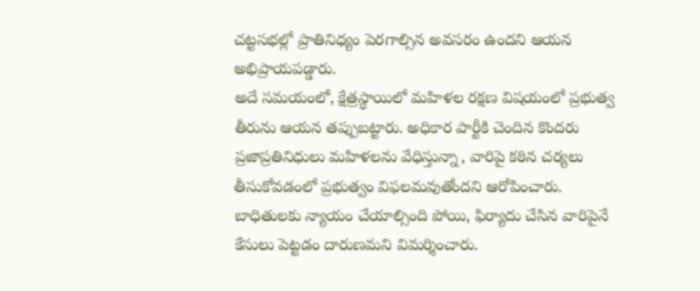చట్టసభల్లో ప్రాతినిధ్యం పెరగాల్సిన అవసరం ఉందని ఆయన అభిప్రాయపడ్డారు.
అదే సమయంలో, క్షేత్రస్థాయిలో మహిళల రక్షణ విషయంలో ప్రభుత్వ తీరును ఆయన తప్పుబట్టారు. అధికార పార్టీకి చెందిన కొందరు ప్రజాప్రతినిధులు మహిళలను వేధిస్తున్నా, వారిపై కఠిన చర్యలు తీసుకోవడంలో ప్రభుత్వం విఫలమవుతోందని ఆరోపించారు. బాధితులకు న్యాయం చేయాల్సింది పోయి, ఫిర్యాదు చేసిన వారిపైనే కేసులు పెట్టడం దారుణమని విమర్శించారు.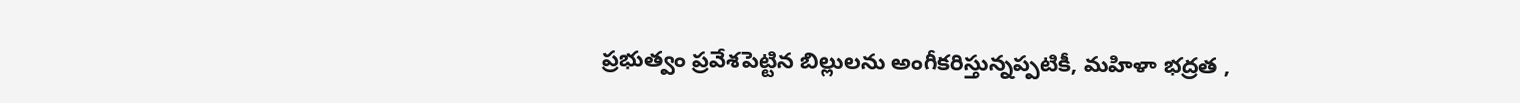ప్రభుత్వం ప్రవేశపెట్టిన బిల్లులను అంగీకరిస్తున్నప్పటికీ, మహిళా భద్రత ,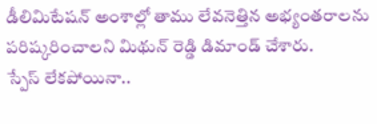డీలిమిటేషన్ అంశాల్లో తాము లేవనెత్తిన అభ్యంతరాలను పరిష్కరించాలని మిథున్ రెడ్డి డిమాండ్ చేశారు.
స్పేస్ లేకపోయినా..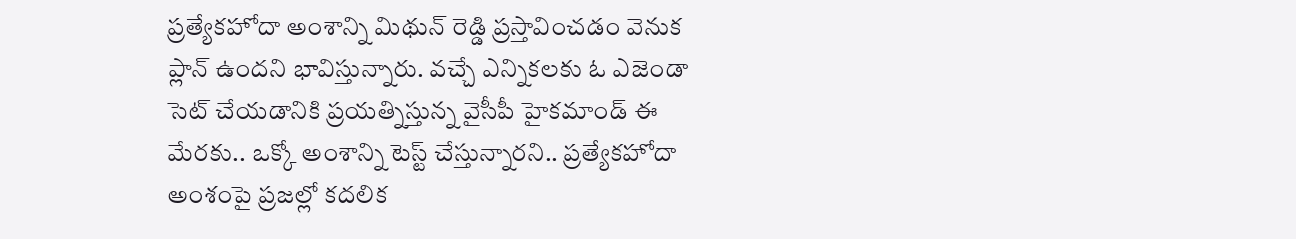ప్రత్యేకహోదా అంశాన్ని మిథున్ రెడ్డి ప్రస్తావించడం వెనుక ప్లాన్ ఉందని భావిస్తున్నారు. వచ్చే ఎన్నికలకు ఓ ఎజెండా సెట్ చేయడానికి ప్రయత్నిస్తున్న వైసీపీ హైకమాండ్ ఈ మేరకు.. ఒక్కో అంశాన్ని టెస్ట్ చేస్తున్నారని.. ప్రత్యేకహోదా అంశంపై ప్రజల్లో కదలిక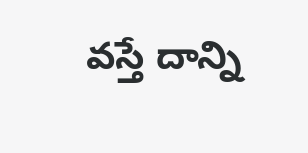వస్తే దాన్ని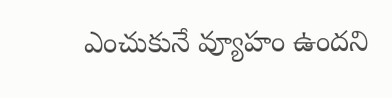ఎంచుకునే వ్యూహం ఉందని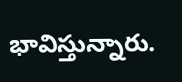భావిస్తున్నారు.